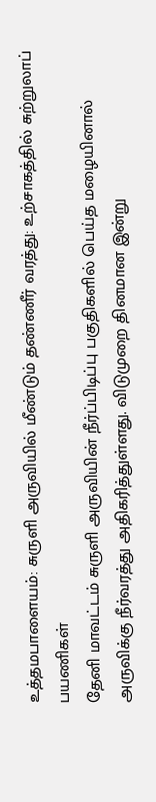உத்தமபாளையம்: சுருளி அருவியில் மீண்டும் தண்ணீர் வரத்து: உற்சாகத்தில் சுற்றுலாப் பயணிகள்
தேனி மாவட்டம் சுருளி அருவியின் நீர்ப்பிடிப்பு பகுதிகளில் பெய்த மழையினால் அருவிக்கு நீர்வரத்து அதிகரித்துள்ளது. விடுமுறை தினமான இன்று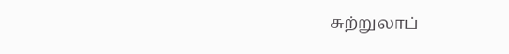சுற்றுலாப்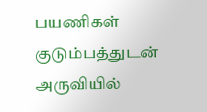பயணிகள் குடும்பத்துடன் அருவியில்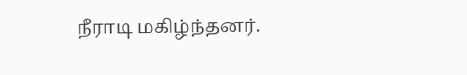நீராடி மகிழ்ந்தனர்.